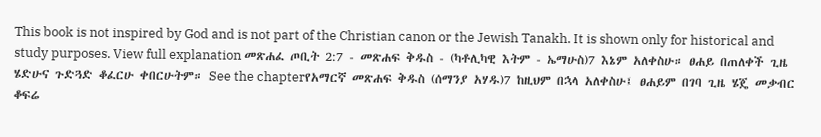This book is not inspired by God and is not part of the Christian canon or the Jewish Tanakh. It is shown only for historical and study purposes. View full explanation መጽሐፈ ጦቢት 2:7 - መጽሐፍ ቅዱስ - (ካቶሊካዊ እትም - ኤማሁስ)7 እኔም አለቀስሁ። ፀሐይ በጠለቀች ጊዜ ሄድሁና ጉድጓድ ቆፈርሁ ቀበርሁትም። See the chapterየአማርኛ መጽሐፍ ቅዱስ (ሰማንያ አሃዱ)7 ከዚህም በኋላ አለቀስሁ፤ ፀሐይም በገባ ጊዜ ሄጄ መቃብር ቆፍሬ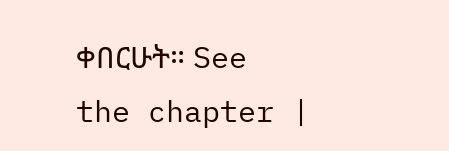ቀበርሁት። See the chapter |